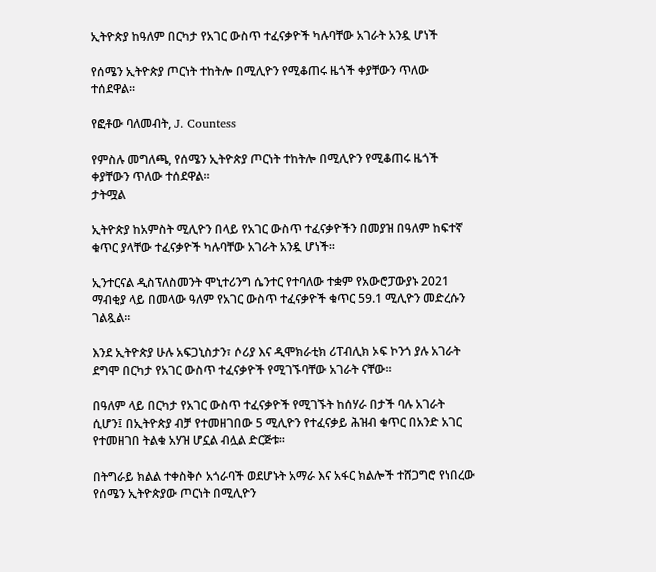ኢትዮጵያ ከዓለም በርካታ የአገር ውስጥ ተፈናቃዮች ካሉባቸው አገራት አንዷ ሆነች

የሰሜን ኢትዮጵያ ጦርነት ተከትሎ በሚሊዮን የሚቆጠሩ ዜጎች ቀያቸውን ጥለው ተሰደዋል።

የፎቶው ባለመብት, J. Countess

የምስሉ መግለጫ, የሰሜን ኢትዮጵያ ጦርነት ተከትሎ በሚሊዮን የሚቆጠሩ ዜጎች ቀያቸውን ጥለው ተሰደዋል።
ታትሟል

ኢትዮጵያ ከአምስት ሚሊዮን በላይ የአገር ውስጥ ተፈናቃዮችን በመያዝ በዓለም ከፍተኛ ቁጥር ያላቸው ተፈናቃዮች ካሉባቸው አገራት አንዷ ሆነች።

ኢንተርናል ዲስፕለስመንት ሞኒተሪንግ ሴንተር የተባለው ተቋም የአውሮፓውያኑ 2021 ማብቂያ ላይ በመላው ዓለም የአገር ውስጥ ተፈናቃዮች ቁጥር 59.1 ሚሊዮን መድረሱን ገልጿል።

እንደ ኢትዮጵያ ሁሉ አፍጋኒስታን፣ ሶሪያ እና ዲሞክራቲክ ሪፐብሊክ ኦፍ ኮንጎ ያሉ አገራት ደግሞ በርካታ የአገር ውስጥ ተፈናቃዮች የሚገኙባቸው አገራት ናቸው።

በዓለም ላይ በርካታ የአገር ውስጥ ተፈናቃዮች የሚገኙት ከሰሃራ በታች ባሉ አገራት ሲሆን፤ በኢትዮጵያ ብቻ የተመዘገበው 5 ሚሊዮን የተፈናቃይ ሕዝብ ቁጥር በአንድ አገር የተመዘገበ ትልቁ አሃዝ ሆኗል ብሏል ድርጅቱ።

በትግራይ ክልል ተቀስቅሶ አጎራባች ወደሆኑት አማራ እና አፋር ክልሎች ተሸጋግሮ የነበረው የሰሜን ኢትዮጵያው ጦርነት በሚሊዮን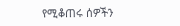የሚቆጠሩ ሰዎችን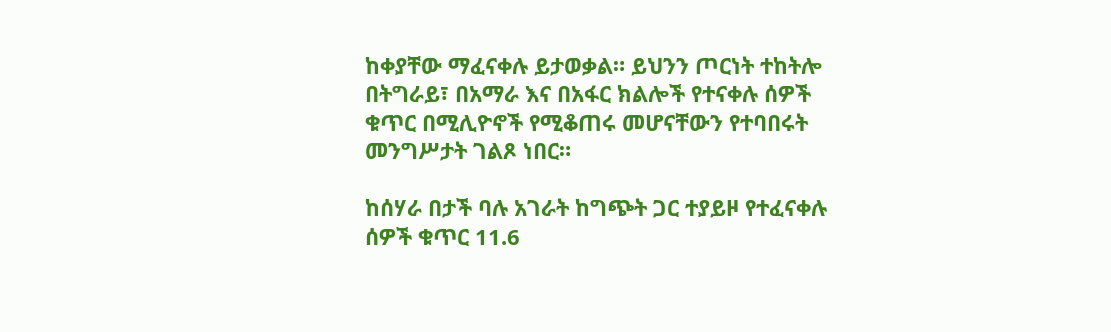ከቀያቸው ማፈናቀሉ ይታወቃል። ይህንን ጦርነት ተከትሎ በትግራይ፣ በአማራ እና በአፋር ክልሎች የተናቀሉ ሰዎች ቁጥር በሚሊዮኖች የሚቆጠሩ መሆናቸውን የተባበሩት መንግሥታት ገልጾ ነበር።

ከሰሃራ በታች ባሉ አገራት ከግጭት ጋር ተያይዞ የተፈናቀሉ ሰዎች ቁጥር 11.6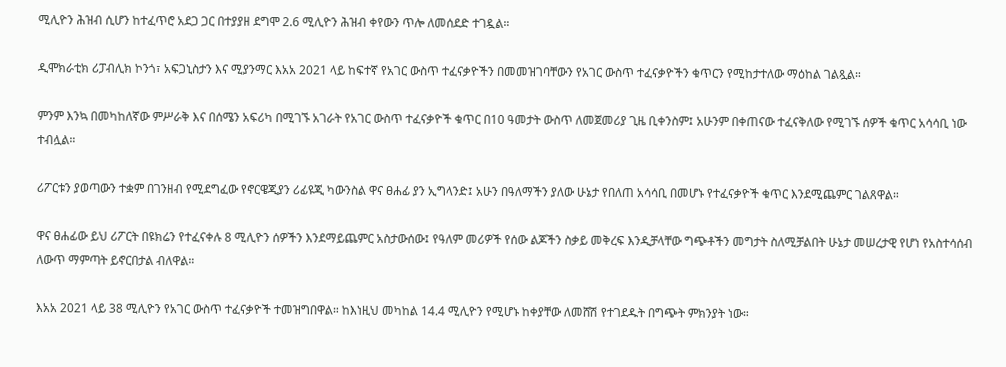ሚሊዮን ሕዝብ ሲሆን ከተፈጥሮ አደጋ ጋር በተያያዘ ደግሞ 2.6 ሚሊዮን ሕዝብ ቀየውን ጥሎ ለመሰደድ ተገዷል።

ዲሞክራቲክ ሪፓብሊክ ኮንጎ፣ አፍጋኒስታን እና ሚያንማር እአአ 2021 ላይ ከፍተኛ የአገር ውስጥ ተፈናቃዮችን በመመዝገባቸውን የአገር ውስጥ ተፈናቃዮችን ቁጥርን የሚከታተለው ማዕከል ገልጿል።

ምንም እንኳ በመካከለኛው ምሥራቅ እና በሰሜን አፍሪካ በሚገኙ አገራት የአገር ውስጥ ተፈናቃዮች ቁጥር በ10 ዓመታት ውስጥ ለመጀመሪያ ጊዜ ቢቀንስም፤ አሁንም በቀጠናው ተፈናቅለው የሚገኙ ሰዎች ቁጥር አሳሳቢ ነው ተብሏል።

ሪፖርቱን ያወጣውን ተቋም በገንዘብ የሚደግፈው የኖርዌጂያን ሪፊዩጂ ካውንስል ዋና ፀሐፊ ያን ኢግላንድ፤ አሁን በዓለማችን ያለው ሁኔታ የበለጠ አሳሳቢ በመሆኑ የተፈናቃዮች ቁጥር እንደሚጨምር ገልጸዋል።

ዋና ፀሐፊው ይህ ሪፖርት በዩክሬን የተፈናቀሉ 8 ሚሊዮን ሰዎችን እንደማይጨምር አስታውሰው፤ የዓለም መሪዎች የሰው ልጆችን ስቃይ መቅረፍ እንዲቻላቸው ግጭቶችን መግታት ስለሚቻልበት ሁኔታ መሠረታዊ የሆነ የአስተሳሰብ ለውጥ ማምጣት ይኖርበታል ብለዋል።

እአአ 2021 ላይ 38 ሚሊዮን የአገር ውስጥ ተፈናቃዮች ተመዝግበዋል። ከእነዚህ መካከል 14.4 ሚሊዮን የሚሆኑ ከቀያቸው ለመሸሽ የተገደዱት በግጭት ምክንያት ነው።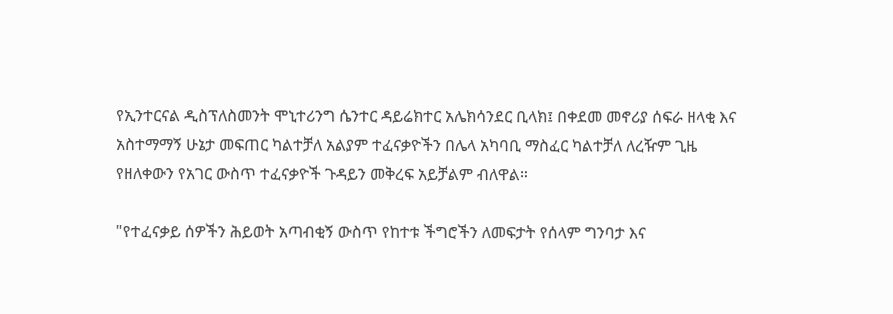የኢንተርናል ዲስፕለስመንት ሞኒተሪንግ ሴንተር ዳይሬክተር አሌክሳንደር ቢላክ፤ በቀደመ መኖሪያ ሰፍራ ዘላቂ እና አስተማማኝ ሁኔታ መፍጠር ካልተቻለ አልያም ተፈናቃዮችን በሌላ አካባቢ ማስፈር ካልተቻለ ለረዥም ጊዜ የዘለቀውን የአገር ውስጥ ተፈናቃዮች ጉዳይን መቅረፍ አይቻልም ብለዋል።

"የተፈናቃይ ሰዎችን ሕይወት አጣብቂኝ ውስጥ የከተቱ ችግሮችን ለመፍታት የሰላም ግንባታ እና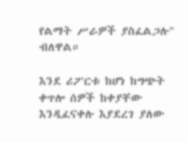የልማት ሥራዎች ያስፈልጋሉ" ብለዋል።

እንደ ሪፖርቱ ከሆነ ከግጭት ቀጥሎ ሰዎች ከቀያቸው እንዲፈናቀሉ እያደረገ ያለው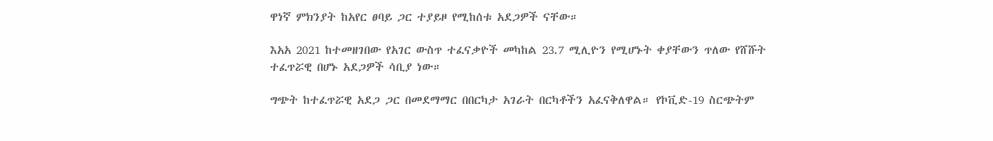ዋነኛ ምክንያት ከአየር ፀባይ ጋር ተያይዞ የሚከሰቱ አደጋዎች ናቸው።

እአአ 2021 ከተመዘገበው የአገር ውስጥ ተፈናቃዮች መካከል 23.7 ሚሊዮን የሚሆኑት ቀያቸውን ጥለው የሸሹት ተፈጥሯዊ በሆኑ አደጋዎች ሳቢያ ነው።

ግጭት ከተፈጥሯዊ አደጋ ጋር በመደማማር በበርካታ አገራት በርካቶችን አፈናቅለዋል። የኮቪድ-19 ስርጭትም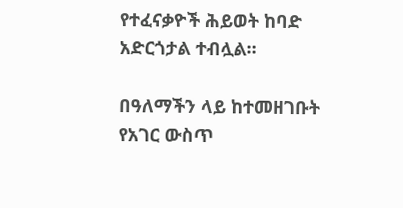የተፈናቃዮች ሕይወት ከባድ አድርጎታል ተብሏል።

በዓለማችን ላይ ከተመዘገቡት የአገር ውስጥ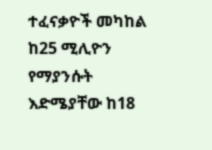ተፈናቃዮች መካከል ከ25 ሚሊዮን የማያንሱት እድሜያቸው ከ18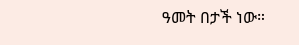ዓመት በታች ነው።